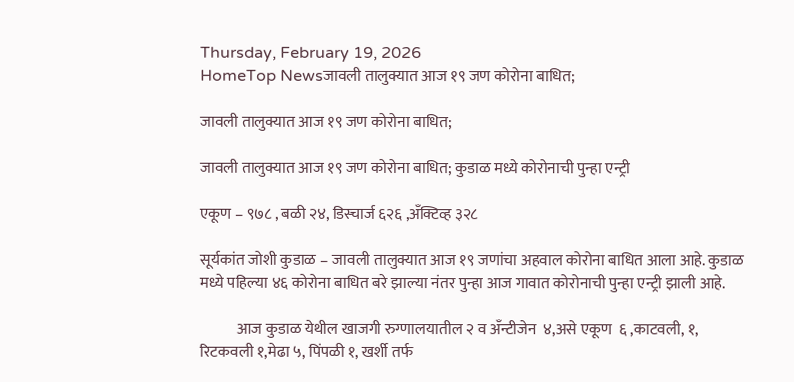Thursday, February 19, 2026
HomeTop Newsजावली तालुक्यात आज १९ जण कोरोना बाधित;

जावली तालुक्यात आज १९ जण कोरोना बाधित;

जावली तालुक्यात आज १९ जण कोरोना बाधित; कुडाळ मध्ये कोरोनाची पुन्हा एन्ट्री

एकूण – ९७८ , बळी २४, डिस्चार्ज ६२६ ,अँक्टिव्ह ३२८

सूर्यकांत जोशी कुडाळ – जावली तालुक्यात आज १९ जणांचा अहवाल कोरोना बाधित आला आहे. कुडाळ मध्ये पहिल्या ४६ कोरोना बाधित बरे झाल्या नंतर पुन्हा आज गावात कोरोनाची पुन्हा एन्ट्री झाली आहे.

            आज कुडाळ येथील खाजगी रुग्णालयातील २ व अँन्टीजेन  ४,असे एकूण  ६ ,काटवली, १, रिटकवली १,मेढा ५, पिंपळी १, खर्शी तर्फ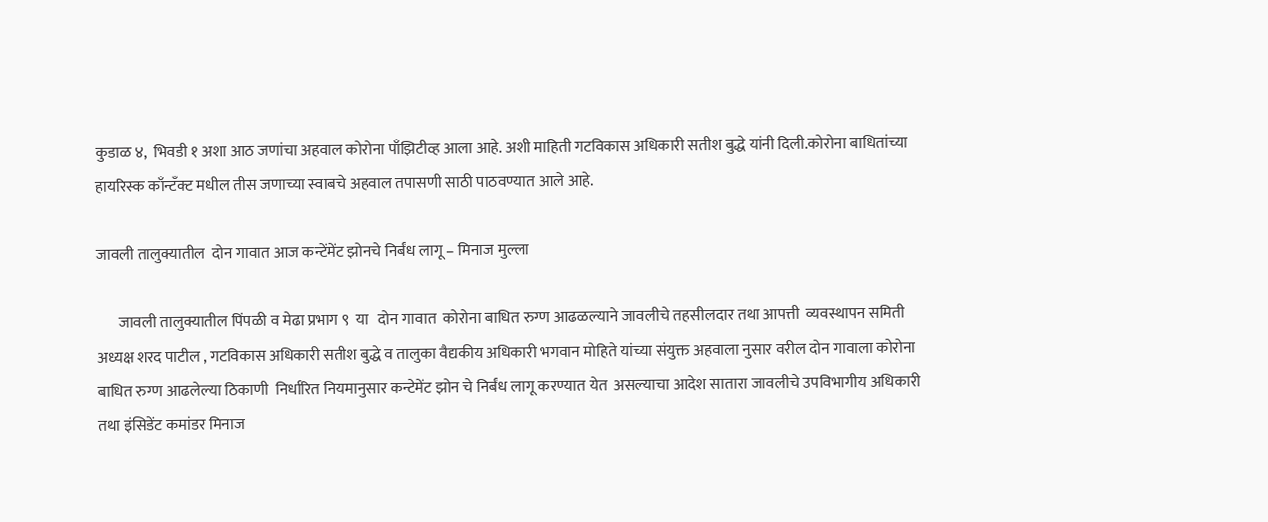कुडाळ ४,  भिवडी १ अशा आठ जणांचा अहवाल कोरोना पाँझिटीव्ह आला आहे. अशी माहिती गटविकास अधिकारी सतीश बुद्धे यांनी दिली.कोरोना बाधितांच्या  हायरिस्क काँन्टँक्ट मधील तीस जणाच्या स्वाबचे अहवाल तपासणी साठी पाठवण्यात आले आहे.

जावली तालुक्यातील  दोन गावात आज कन्टेंमेंट झोनचे निर्बंध लागू – मिनाज मुल्ला

       जावली तालुक्यातील पिंपळी व मेढा प्रभाग ९  या   दोन गावात  कोरोना बाधित रुग्ण आढळल्याने जावलीचे तहसीलदार तथा आपत्ती  व्यवस्थापन समिती अध्यक्ष शरद पाटील , गटविकास अधिकारी सतीश बुद्धे व तालुका वैद्यकीय अधिकारी भगवान मोहिते यांच्या संयुक्त अहवाला नुसार वरील दोन गावाला कोरोना बाधित रुग्ण आढलेल्या ठिकाणी  निर्धारित नियमानुसार कन्टेमेंट झोन चे निर्बंध लागू करण्यात येत  असल्याचा आदेश सातारा जावलीचे उपविभागीय अधिकारी तथा इंसिडेंट कमांडर मिनाज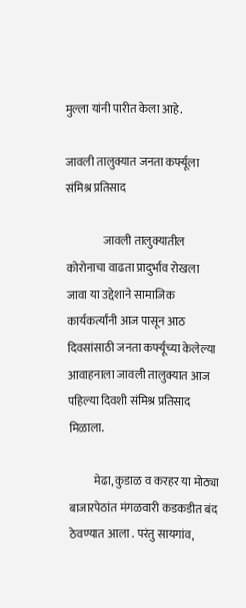मुल्ला यांनी पारीत केला आहे.

जावली तालुक्यात जनता कर्फ्यूला संमिश्र प्रतिसाद

                जावली तालुक्यातील कोरोनाचा वाढता प्रादुर्भाव रोखला जावा या उद्देशाने सामाजिक कार्यकर्त्यांनी आज पासून आठ दिवसांसाठी जनता कर्फ्यूच्या केलेल्या आवाहनाला जावली तालुक्यात आज पहिल्या दिवशी संमिश्र प्रतिसाद मिळाला.

           मेढा, कुडाळ व करहर या मोठ्या बाजारपेठांत मंगळवारी कडकडीत बंद ठेवण्यात आला . परंतु सायगांव,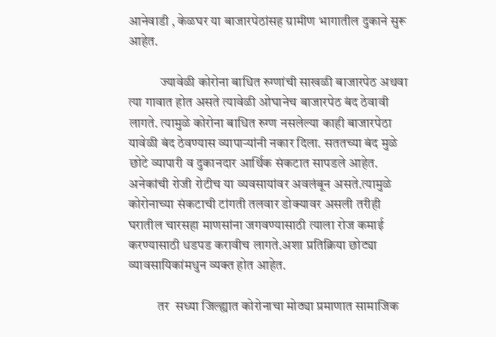आनेवाडी , केळघर या बाजारपेठांसह ग्रामीण भागातील दुकाने सुरू आहेत.

            ज्यावेळी कोरोना बाधित रुग्णांची साखळी बाजारपेठ अथवा त्या गावात होत असते त्यावेळी ओघानेच बाजारपेठ बंद ठेवावी लागते. त्यामुळे कोरोना बाधित रुग्ण नसलेल्या काही बाजारपेठा यावेळी बंद ठेवण्यास व्यापाऱ्यांनी नकार दिला. सततच्या बंद मुळे छोटे व्यापारी व दुकानदार आर्थिक संकटात सापडले आहेत. अनेकांची रोजी रोटीच या व्यवसायांवर अवलंबून असते.त्यामुळे कोरोनाच्या संकटाची टांगती तलवार डोक्यावर असली तरीही घरातील चारसहा माणसांना जगवण्यासाठी त्याला रोज कमाई करण्यासाठी धडपड करावीच लागते.अशा प्रतिक्रिया छोट्या व्यावसायिकांमधुन व्यक्त होत आहेत.

           तर  सध्या जिल्ह्यात कोरोनाचा मोठ्या प्रमाणात सामाजिक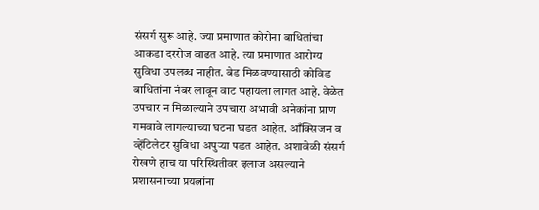संसर्ग सुरू आहे. ज्या प्रमाणात कोरोना बाधितांचा आकडा दररोज वाढत आहे. त्या प्रमाणात आरोग्य सुविधा उपलब्ध नाहीत. बेड मिळवण्यासाठी कोविड बाधितांना नंबर लावून वाट पहायला लागत आहे. वेळेत उपचार न मिळाल्याने उपचारा अभावी अनेकांना प्राण गमवावे लागल्याच्या घटना घडत आहेत. आँक्सिजन व व्हेंटिलेटर सुविधा अपुऱ्या पडत आहेत. अशावेळी संसर्ग रोखणे हाच या परिस्थितीवर इलाज असल्याने प्रशासनाच्या प्रयत्नांना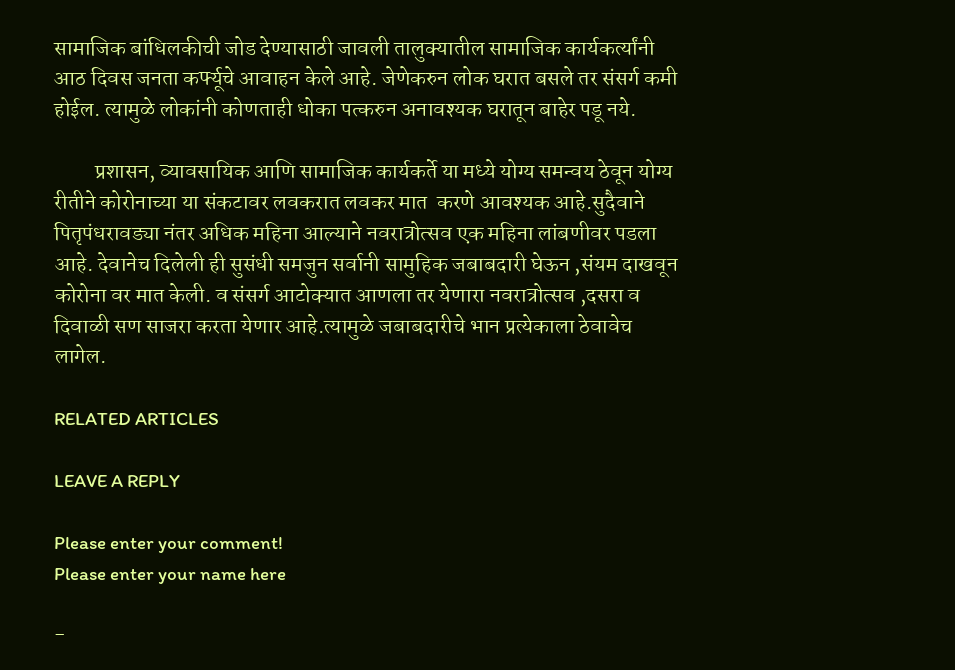सामाजिक बांधिलकीची जोड देण्यासाठी जावली तालुक्यातील सामाजिक कार्यकर्त्यांनी आठ दिवस जनता कर्फ्यूचे आवाहन केले आहे. जेणेकरुन लोक घरात बसले तर संसर्ग कमी होईल. त्यामुळे लोकांनी कोणताही धोका पत्करुन अनावश्यक घरातून बाहेर पडू नये.

         प्रशासन, व्यावसायिक आणि सामाजिक कार्यकर्ते या मध्ये योग्य समन्वय ठेवून योग्य रीतीने कोरोनाच्या या संकटावर लवकरात लवकर मात  करणे आवश्यक आहे.सुदैवाने पितृपंधरावड्या नंतर अधिक महिना आल्याने नवरात्रोत्सव एक महिना लांबणीवर पडला आहे. देवानेच दिलेली ही सुसंधी समजुन सर्वानी सामुहिक जबाबदारी घेऊन ,संयम दाखवून कोरोना वर मात केली. व संसर्ग आटोक्यात आणला तर येणारा नवरात्रोत्सव ,दसरा व दिवाळी सण साजरा करता येणार आहे.त्यामुळे जबाबदारीचे भान प्रत्येकाला ठेवावेच लागेल.

RELATED ARTICLES

LEAVE A REPLY

Please enter your comment!
Please enter your name here

-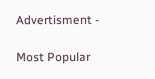Advertisment -

Most Popular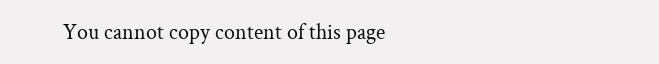You cannot copy content of this page